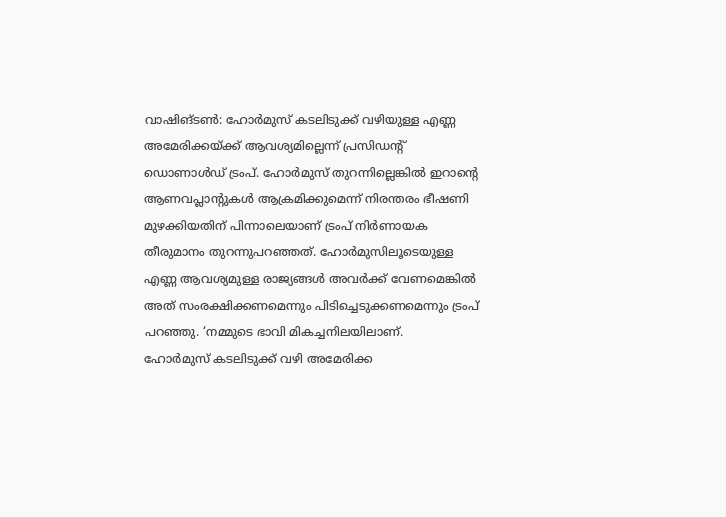വാഷിങ്ടൺ: ഹോർമുസ് കടലിടുക്ക് വഴിയുള്ള എണ്ണ അമേരിക്കയ്ക്ക് ആവശ്യമില്ലെന്ന് പ്രസിഡന്റ് ഡൊണാൾഡ് ട്രംപ്. ഹോർമുസ് തുറന്നില്ലെങ്കിൽ ഇറാന്റെ ആണവപ്ലാന്റുകൾ ആക്രമിക്കുമെന്ന് നിരന്തരം ഭീഷണി മുഴക്കിയതിന് പിന്നാലെയാണ് ട്രംപ് നിർണായക തീരുമാനം തുറന്നുപറഞ്ഞത്. ഹോർമുസിലൂടെയുള്ള എണ്ണ ആവശ്യമുള്ള രാജ്യങ്ങൾ അവർക്ക് വേണമെങ്കിൽ അത് സംരക്ഷിക്കണമെന്നും പിടിച്ചെടുക്കണമെന്നും ട്രംപ് പറഞ്ഞു. ‘നമ്മുടെ ഭാവി മികച്ചനിലയിലാണ്.
ഹോർമുസ് കടലിടുക്ക് വഴി അമേരിക്ക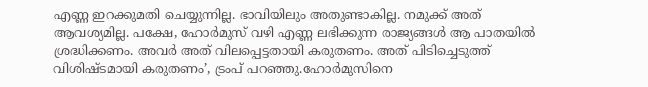എണ്ണ ഇറക്കുമതി ചെയ്യുന്നില്ല. ഭാവിയിലും അതുണ്ടാകില്ല. നമുക്ക് അത് ആവശ്യമില്ല. പക്ഷേ, ഹോർമുസ് വഴി എണ്ണ ലഭിക്കുന്ന രാജ്യങ്ങൾ ആ പാതയിൽ ശ്രദ്ധിക്കണം. അവർ അത് വിലപ്പെട്ടതായി കരുതണം. അത് പിടിച്ചെടുത്ത് വിശിഷ്ടമായി കരുതണം’, ട്രംപ് പറഞ്ഞു.ഹോർമുസിനെ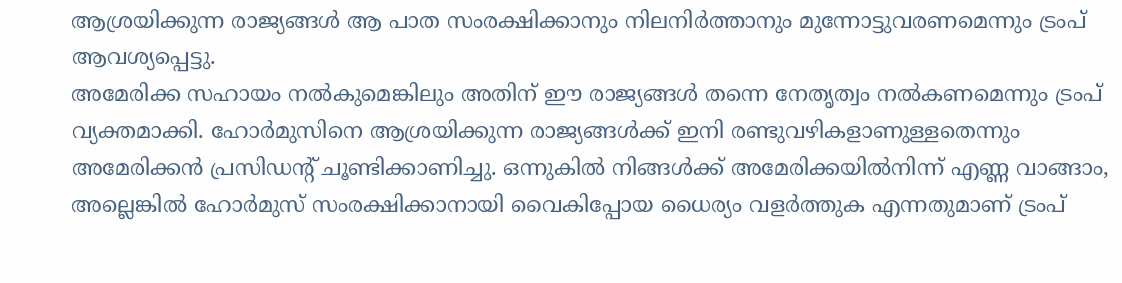ആശ്രയിക്കുന്ന രാജ്യങ്ങൾ ആ പാത സംരക്ഷിക്കാനും നിലനിർത്താനും മുന്നോട്ടുവരണമെന്നും ട്രംപ് ആവശ്യപ്പെട്ടു.
അമേരിക്ക സഹായം നൽകുമെങ്കിലും അതിന് ഈ രാജ്യങ്ങൾ തന്നെ നേതൃത്വം നൽകണമെന്നും ട്രംപ് വ്യക്തമാക്കി. ഹോർമുസിനെ ആശ്രയിക്കുന്ന രാജ്യങ്ങൾക്ക് ഇനി രണ്ടുവഴികളാണുള്ളതെന്നും അമേരിക്കൻ പ്രസിഡന്റ് ചൂണ്ടിക്കാണിച്ചു. ഒന്നുകിൽ നിങ്ങൾക്ക് അമേരിക്കയിൽനിന്ന് എണ്ണ വാങ്ങാം, അല്ലെങ്കിൽ ഹോർമുസ് സംരക്ഷിക്കാനായി വൈകിപ്പോയ ധൈര്യം വളർത്തുക എന്നതുമാണ് ട്രംപ്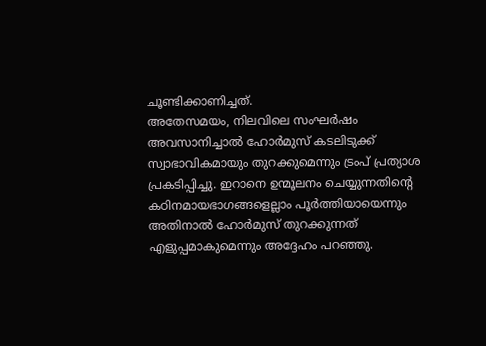ചൂണ്ടിക്കാണിച്ചത്.
അതേസമയം, നിലവിലെ സംഘർഷം അവസാനിച്ചാൽ ഹോർമുസ് കടലിടുക്ക് സ്വാഭാവികമായും തുറക്കുമെന്നും ട്രംപ് പ്രത്യാശ പ്രകടിപ്പിച്ചു. ഇറാനെ ഉന്മൂലനം ചെയ്യുന്നതിന്റെ കഠിനമായഭാഗങ്ങളെല്ലാം പൂർത്തിയായെന്നും അതിനാൽ ഹോർമുസ് തുറക്കുന്നത് എളുപ്പമാകുമെന്നും അദ്ദേഹം പറഞ്ഞു.